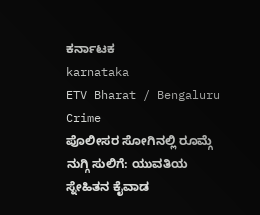ಕರ್ನಾಟಕ
karnataka
ETV Bharat / Bengaluru Crime
ಪೊಲೀಸರ ಸೋಗಿನಲ್ಲಿ ರೂಮ್ಗೆ ನುಗ್ಗಿ ಸುಲಿಗೆ: ಯುವತಿಯ ಸ್ನೇಹಿತನ ಕೈವಾಡ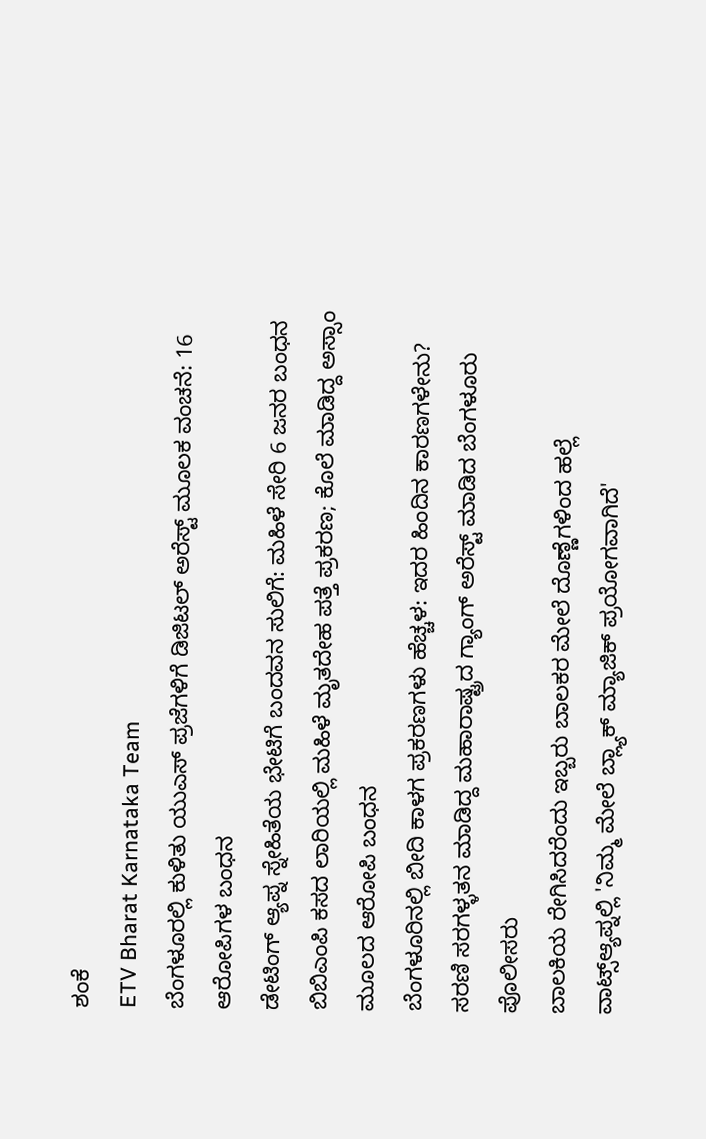ಶಂಕೆ
ETV Bharat Karnataka Team
ಬೆಂಗಳೂರಲ್ಲಿ ಕುಳಿತು ಯುಎಸ್ ಪ್ರಜೆಗಳಿಗೆ ಡಿಜಿಟಲ್ ಅರೆಸ್ಟ್ ಮೂಲಕ ವಂಚನೆ: 16 ಆರೋಪಿಗಳ ಬಂಧನ
ಡೇಟಿಂಗ್ ಆ್ಯಪ್ನ ಸ್ನೇಹಿತೆಯ ಭೇಟಿಗೆ ಬಂದವನ ಸುಲಿಗೆ: ಮಹಿಳೆ ಸೇರಿ 6 ಜನರ ಬಂಧನ
ಬಿಬಿಎಂಪಿ ಕಸದ ಲಾರಿಯಲ್ಲಿ ಮಹಿಳೆ ಮೃತದೇಹ ಪತ್ತೆ ಪ್ರಕರಣ; ಕೊಲೆ ಮಾಡಿದ್ದ ಅಸ್ಸಾಂ ಮೂಲದ ಆರೋಪಿ ಬಂಧನ
ಬೆಂಗಳೂರಿನಲ್ಲಿ ಬೀದಿ ಕಾಳಗ ಪ್ರಕರಣಗಳು ಹೆಚ್ಚಳ: ಇದರ ಹಿಂದಿನ ಕಾರಣಗಳೇನು?
ಸರಣಿ ಸರಗಳ್ಳತನ ಮಾಡಿದ್ದ ಮಹಾರಾಷ್ಟ್ರದ ಗ್ಯಾಂಗ್ ಅರೆಸ್ಟ್ ಮಾಡಿದ ಬೆಂಗಳೂರು ಪೊಲೀಸರು
ಬಾಲಕಿಯ ರೇಗಿಸಿದರೆಂದು ಇಬ್ಬರು ಬಾಲಕರ ಮೇಲೆ ದೊಣ್ಣೆಗಳಿಂದ ಹಲ್ಲೆ
ವಾಟ್ಸ್ಆ್ಯಪ್ನಲ್ಲಿ 'ನಿಮ್ಮ ಮೇಲೆ ಬ್ಲ್ಯಾಕ್ ಮ್ಯಾಜಿಕ್ ಪ್ರಯೋಗವಾಗಿದೆ'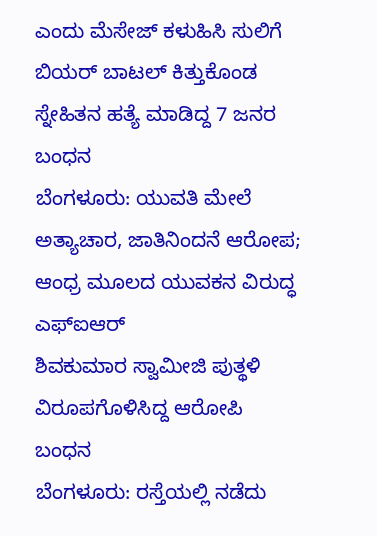ಎಂದು ಮೆಸೇಜ್ ಕಳುಹಿಸಿ ಸುಲಿಗೆ
ಬಿಯರ್ ಬಾಟಲ್ ಕಿತ್ತುಕೊಂಡ ಸ್ನೇಹಿತನ ಹತ್ಯೆ ಮಾಡಿದ್ದ 7 ಜನರ ಬಂಧನ
ಬೆಂಗಳೂರು: ಯುವತಿ ಮೇಲೆ ಅತ್ಯಾಚಾರ, ಜಾತಿನಿಂದನೆ ಆರೋಪ; ಆಂಧ್ರ ಮೂಲದ ಯುವಕನ ವಿರುದ್ಧ ಎಫ್ಐಆರ್
ಶಿವಕುಮಾರ ಸ್ವಾಮೀಜಿ ಪುತ್ಥಳಿ ವಿರೂಪಗೊಳಿಸಿದ್ದ ಆರೋಪಿ ಬಂಧನ
ಬೆಂಗಳೂರು: ರಸ್ತೆಯಲ್ಲಿ ನಡೆದು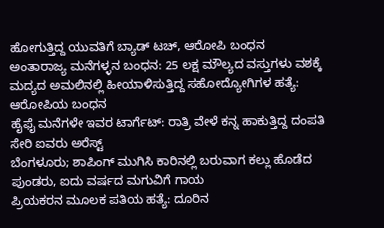ಹೋಗುತ್ತಿದ್ದ ಯುವತಿಗೆ ಬ್ಯಾಡ್ ಟಚ್, ಆರೋಪಿ ಬಂಧನ
ಅಂತಾರಾಜ್ಯ ಮನೆಗಳ್ಳನ ಬಂಧನ: 25 ಲಕ್ಷ ಮೌಲ್ಯದ ವಸ್ತುಗಳು ವಶಕ್ಕೆ
ಮದ್ಯದ ಅಮಲಿನಲ್ಲಿ ಹೀಯಾಳಿಸುತ್ತಿದ್ದ ಸಹೋದ್ಯೋಗಿಗಳ ಹತ್ಯೆ: ಆರೋಪಿಯ ಬಂಧನ
ಹೈಫೈ ಮನೆಗಳೇ ಇವರ ಟಾರ್ಗೆಟ್: ರಾತ್ರಿ ವೇಳೆ ಕನ್ನ ಹಾಕುತ್ತಿದ್ದ ದಂಪತಿ ಸೇರಿ ಐವರು ಅರೆಸ್ಟ್
ಬೆಂಗಳೂರು; ಶಾಪಿಂಗ್ ಮುಗಿಸಿ ಕಾರಿನಲ್ಲಿ ಬರುವಾಗ ಕಲ್ಲು ಹೊಡೆದ ಪುಂಡರು, ಐದು ವರ್ಷದ ಮಗುವಿಗೆ ಗಾಯ
ಪ್ರಿಯಕರನ ಮೂಲಕ ಪತಿಯ ಹತ್ಯೆ: ದೂರಿನ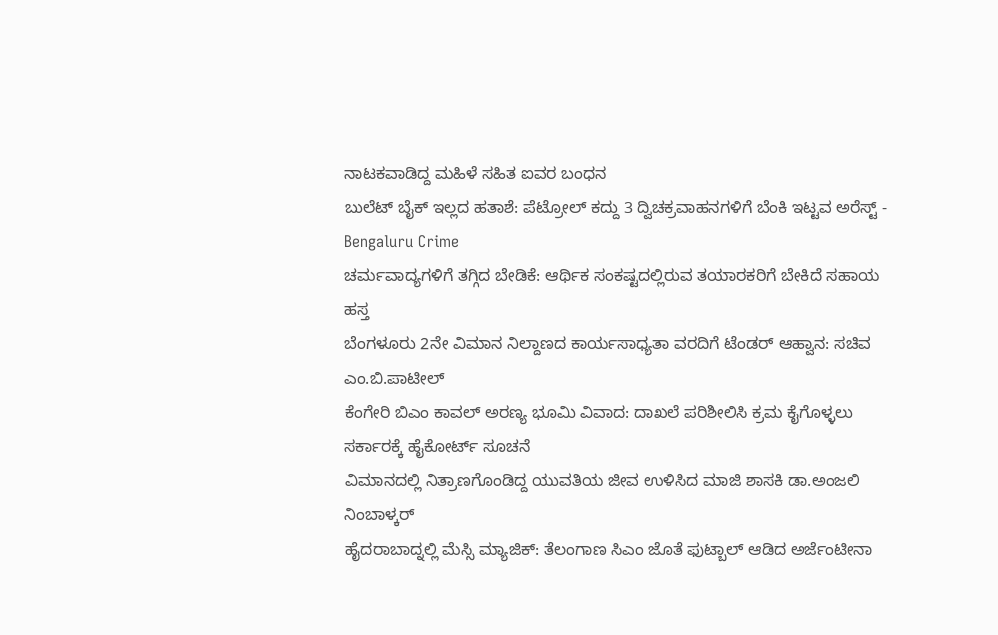ನಾಟಕವಾಡಿದ್ದ ಮಹಿಳೆ ಸಹಿತ ಐವರ ಬಂಧನ
ಬುಲೆಟ್ ಬೈಕ್ ಇಲ್ಲದ ಹತಾಶೆ: ಪೆಟ್ರೋಲ್ ಕದ್ದು 3 ದ್ವಿಚಕ್ರವಾಹನಗಳಿಗೆ ಬೆಂಕಿ ಇಟ್ಟವ ಅರೆಸ್ಟ್ - Bengaluru Crime
ಚರ್ಮವಾದ್ಯಗಳಿಗೆ ತಗ್ಗಿದ ಬೇಡಿಕೆ: ಆರ್ಥಿಕ ಸಂಕಷ್ಟದಲ್ಲಿರುವ ತಯಾರಕರಿಗೆ ಬೇಕಿದೆ ಸಹಾಯ ಹಸ್ತ
ಬೆಂಗಳೂರು 2ನೇ ವಿಮಾನ ನಿಲ್ದಾಣದ ಕಾರ್ಯಸಾಧ್ಯತಾ ವರದಿಗೆ ಟೆಂಡರ್ ಆಹ್ವಾನ: ಸಚಿವ ಎಂ.ಬಿ.ಪಾಟೀಲ್
ಕೆಂಗೇರಿ ಬಿಎಂ ಕಾವಲ್ ಅರಣ್ಯ ಭೂಮಿ ವಿವಾದ: ದಾಖಲೆ ಪರಿಶೀಲಿಸಿ ಕ್ರಮ ಕೈಗೊಳ್ಳಲು ಸರ್ಕಾರಕ್ಕೆ ಹೈಕೋರ್ಟ್ ಸೂಚನೆ
ವಿಮಾನದಲ್ಲಿ ನಿತ್ರಾಣಗೊಂಡಿದ್ದ ಯುವತಿಯ ಜೀವ ಉಳಿಸಿದ ಮಾಜಿ ಶಾಸಕಿ ಡಾ.ಅಂಜಲಿ ನಿಂಬಾಳ್ಕರ್
ಹೈದರಾಬಾದ್ನಲ್ಲಿ ಮೆಸ್ಸಿ ಮ್ಯಾಜಿಕ್: ತೆಲಂಗಾಣ ಸಿಎಂ ಜೊತೆ ಫುಟ್ಬಾಲ್ ಆಡಿದ ಅರ್ಜೆಂಟೀನಾ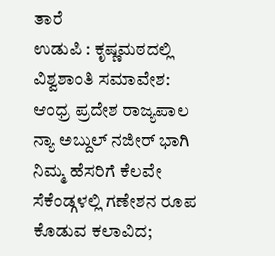ತಾರೆ
ಉಡುಪಿ : ಕೃಷ್ಣಮಠದಲ್ಲಿ ವಿಶ್ವಶಾಂತಿ ಸಮಾವೇಶ: ಆಂಧ್ರ ಪ್ರದೇಶ ರಾಜ್ಯಪಾಲ ನ್ಯಾ ಅಬ್ದುಲ್ ನಜೀರ್ ಭಾಗಿ
ನಿಮ್ಮ ಹೆಸರಿಗೆ ಕೆಲವೇ ಸೆಕೆಂಡ್ಗಳಲ್ಲಿ ಗಣೇಶನ ರೂಪ ಕೊಡುವ ಕಲಾವಿದ;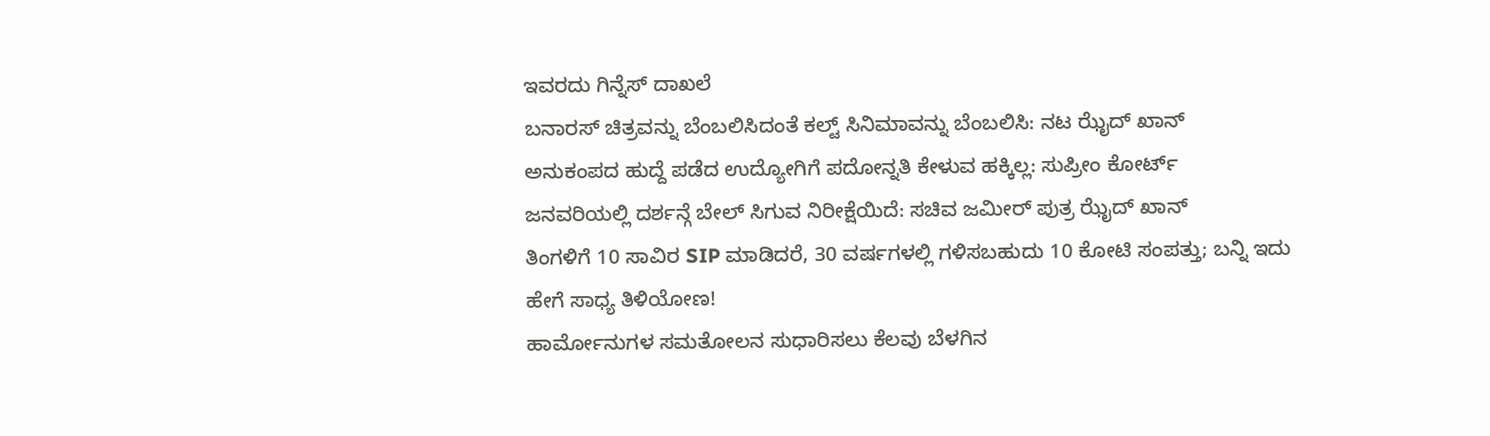ಇವರದು ಗಿನ್ನೆಸ್ ದಾಖಲೆ
ಬನಾರಸ್ ಚಿತ್ರವನ್ನು ಬೆಂಬಲಿಸಿದಂತೆ ಕಲ್ಟ್ ಸಿನಿಮಾವನ್ನು ಬೆಂಬಲಿಸಿ: ನಟ ಝೈದ್ ಖಾನ್
ಅನುಕಂಪದ ಹುದ್ದೆ ಪಡೆದ ಉದ್ಯೋಗಿಗೆ ಪದೋನ್ನತಿ ಕೇಳುವ ಹಕ್ಕಿಲ್ಲ: ಸುಪ್ರೀಂ ಕೋರ್ಟ್
ಜನವರಿಯಲ್ಲಿ ದರ್ಶನ್ಗೆ ಬೇಲ್ ಸಿಗುವ ನಿರೀಕ್ಷೆಯಿದೆ: ಸಚಿವ ಜಮೀರ್ ಪುತ್ರ ಝೈದ್ ಖಾನ್
ತಿಂಗಳಿಗೆ 10 ಸಾವಿರ SIP ಮಾಡಿದರೆ, 30 ವರ್ಷಗಳಲ್ಲಿ ಗಳಿಸಬಹುದು 10 ಕೋಟಿ ಸಂಪತ್ತು; ಬನ್ನಿ ಇದು ಹೇಗೆ ಸಾಧ್ಯ ತಿಳಿಯೋಣ!
ಹಾರ್ಮೋನುಗಳ ಸಮತೋಲನ ಸುಧಾರಿಸಲು ಕೆಲವು ಬೆಳಗಿನ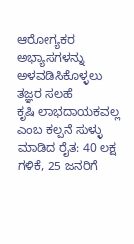ಆರೋಗ್ಯಕರ ಅಭ್ಯಾಸಗಳನ್ನು ಅಳವಡಿಸಿಕೊಳ್ಳಲು ತಜ್ಞರ ಸಲಹೆ
ಕೃಷಿ ಲಾಭದಾಯಕವಲ್ಲ ಎಂಬ ಕಲ್ಪನೆ ಸುಳ್ಳು ಮಾಡಿದ ರೈತ: 40 ಲಕ್ಷ ಗಳಿಕೆ, 25 ಜನರಿಗೆ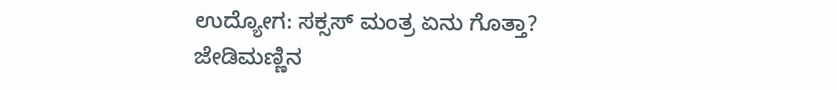ಉದ್ಯೋಗ: ಸಕ್ಸಸ್ ಮಂತ್ರ ಏನು ಗೊತ್ತಾ?
ಜೇಡಿಮಣ್ಣಿನ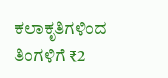ಕಲಾಕೃತಿಗಳಿಂದ ತಿಂಗಳಿಗೆ ₹2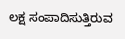ಲಕ್ಷ ಸಂಪಾದಿಸುತ್ತಿರುವ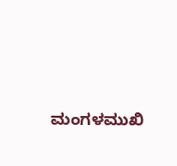ಮಂಗಳಮುಖಿ